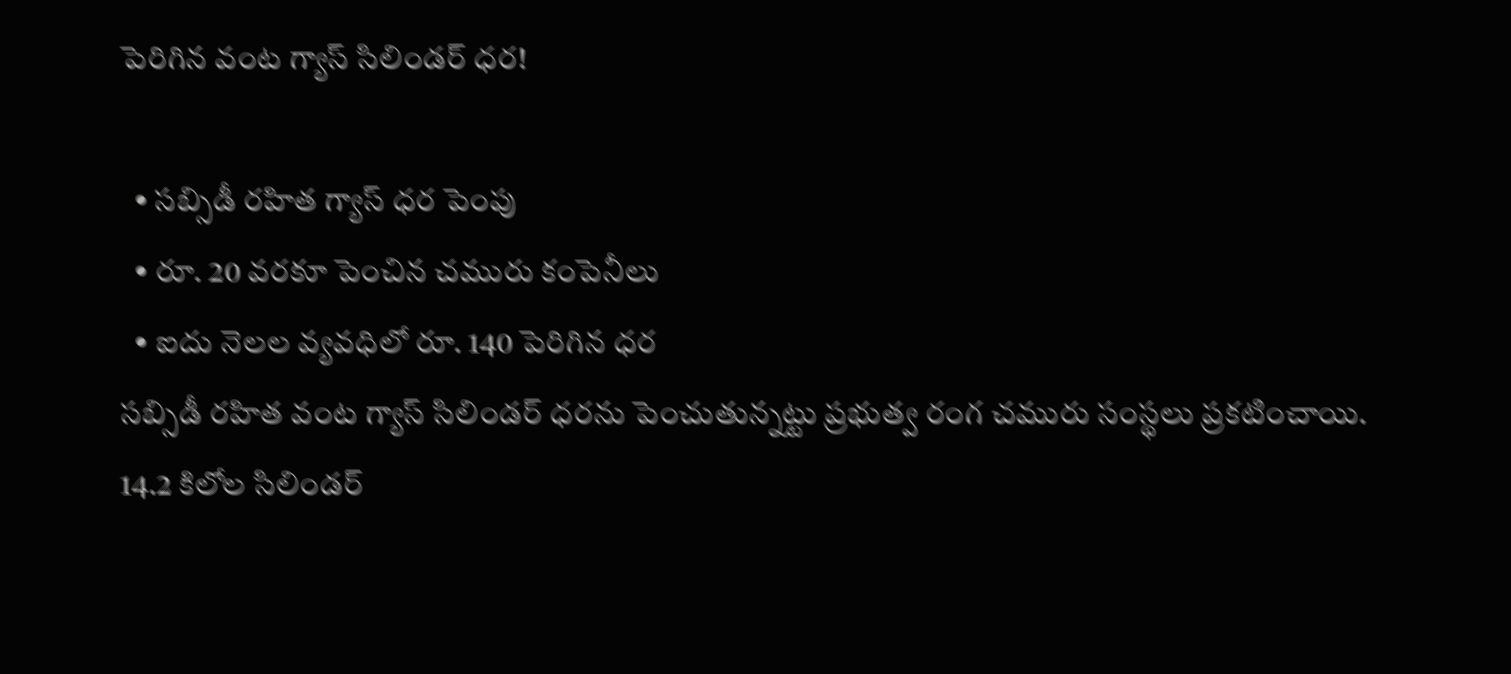పెరిగిన వంట గ్యాస్ సిలిండర్ ధర!

  • సబ్సిడీ రహిత గ్యాస్ ధర పెంపు
  • రూ. 20 వరకూ పెంచిన చమురు కంపెనీలు
  • ఐదు నెలల వ్యవధిలో రూ. 140 పెరిగిన ధర
సబ్సిడీ రహిత వంట గ్యాస్ సిలిండర్ ధరను పెంచుతున్నట్టు ప్రభుత్వ రంగ చమురు సంస్థలు ప్రకటించాయి. 14.2 కిలోల సిలిండర్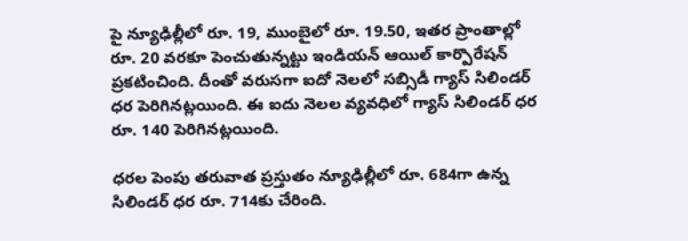పై న్యూఢిల్లీలో రూ. 19, ముంబైలో రూ. 19.50, ఇతర ప్రాంతాల్లో రూ. 20 వరకూ పెంచుతున్నట్టు ఇండియన్ ఆయిల్ కార్పొరేషన్ ప్రకటించింది. దీంతో వరుసగా ఐదో నెలలో సబ్సిడీ గ్యాస్ సిలిండర్ ధర పెరిగినట్లయింది. ఈ ఐదు నెలల వ్యవధిలో గ్యాస్ సిలిండర్ ధర రూ. 140 పెరిగినట్లయింది.

ధరల పెంపు తరువాత ప్రస్తుతం న్యూఢిల్లీలో రూ. 684గా ఉన్న సిలిండర్ ధర రూ. 714కు చేరింది.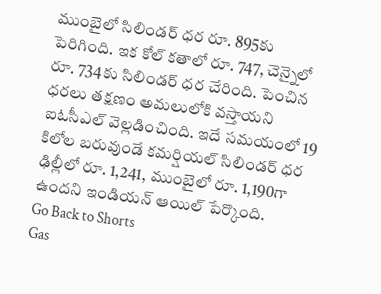ముంబైలో సిలిండర్ ధర రూ. 895కు పెరిగింది. ఇక కోల్ కతాలో రూ. 747, చెన్నైలో రూ. 734కు సిలిండర్ ధర చేరింది. పెంచిన ధరలు తక్షణం అమలులోకి వస్తాయని ఐఓసీఎల్ వెల్లడించింది. ఇదే సమయంలో 19 కిలోల బరువుండే కమర్షియల్ సిలిండర్ ధర ఢిల్లీలో రూ. 1,241, ముంబైలో రూ. 1,190గా ఉందని ఇండియన్ ఆయిల్ పేర్కొంది.
Go Back to Shorts
Gas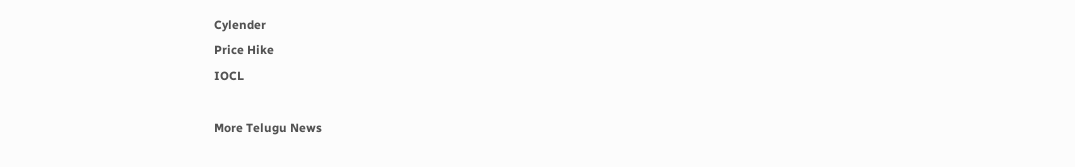Cylender
Price Hike
IOCL

More Telugu News